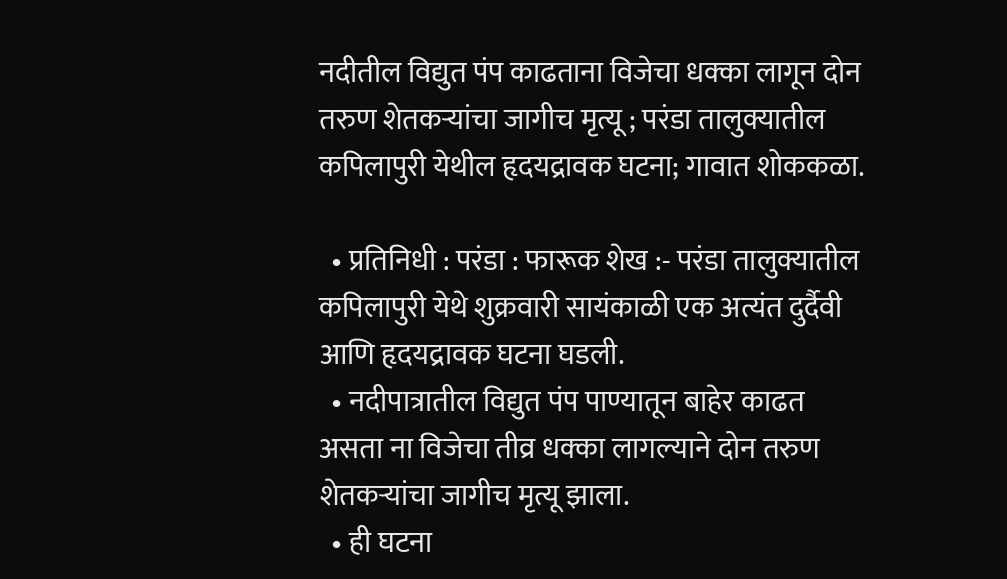नदीतील विद्युत पंप काढताना विजेचा धक्का लागून दोन तरुण शेतकऱ्यांचा जागीच मृत्यू ; परंडा तालुक्यातील कपिलापुरी येथील हृदयद्रावक घटना; गावात शोककळा.

  • प्रतिनिधी : परंडा : फारूक शेख :- परंडा तालुक्यातील कपिलापुरी येथे शुक्रवारी सायंकाळी एक अत्यंत दुर्दैवी आणि हृदयद्रावक घटना घडली.
  • नदीपात्रातील विद्युत पंप पाण्यातून बाहेर काढत असता ना विजेचा तीव्र धक्का लागल्याने दोन तरुण शेतकऱ्यांचा जागीच मृत्यू झाला.
  • ही घटना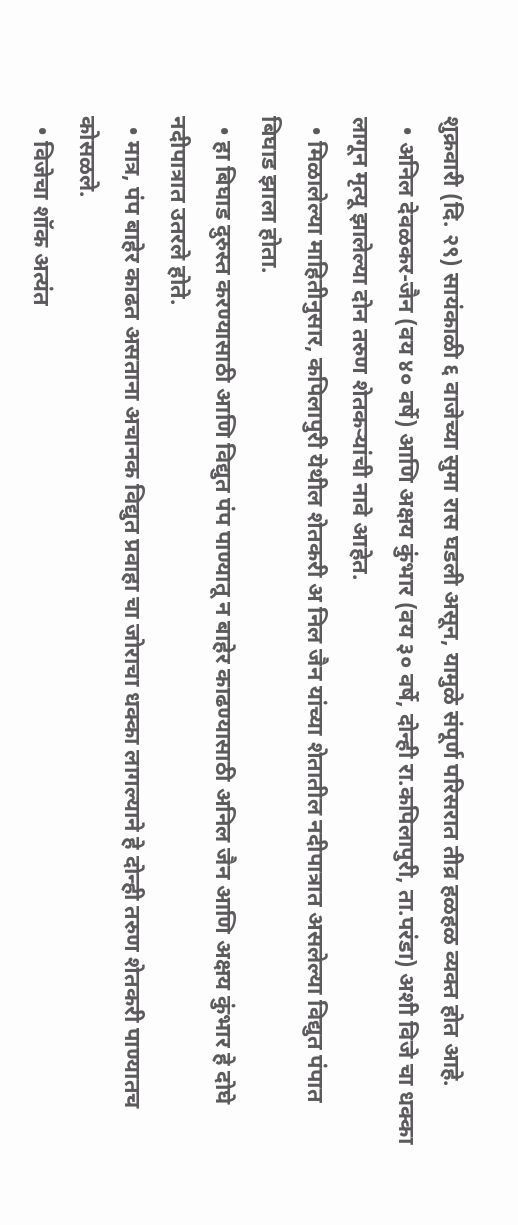शुक्रवारी (दि. २९) सायंकाळी ६ वाजेच्या सुमा रास घडली असून, यामुळे संपूर्ण परिसरात तीव्र हळहळ व्यक्त होत आहे.
  • अनिल देवळकर-जैन (वय ४० वर्षे) आणि अक्षय कुंभार (वय ३० वर्षे, दोन्ही रा.कपिलापुरी, ता.परंडा) अशी विजे चा धक्का लागून मृत्यू झालेल्या दोन तरुण शेतकऱ्यांची नावे आहेत.
  • मिळालेल्या माहितीनुसार, कपिलापुरी येथील शेतकरी अ निल जैन यांच्या शेतातील नदीपात्रात असलेल्या विद्युत पंपात बिघाड झाला होता.
  • हा बिघाड दुरुस्त करण्यासाठी आणि विद्युत पंप पाण्यातू न बाहेर काढण्यासाठी अनिल जैन आणि अक्षय कुंभार हे दोघे नदीपात्रात उतरले होते.
  • मात्र, पंप बाहेर काढत असताना अचानक विद्युत प्रवाहा चा जोराचा धक्का लागल्याने हे दोन्ही तरुण शेतकरी पाण्यातच कोसळले.
  • विजेचा शॉक अत्यंत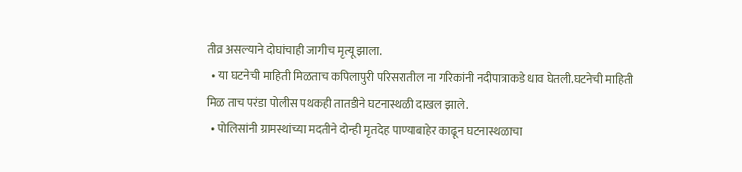तीव्र असल्याने दोघांचाही जागीच मृत्यू झाला.
  • या घटनेची माहिती मिळताच कपिलापुरी परिसरातील ना गरिकांनी नदीपात्राकडे धाव घेतली.घटनेची माहिती मिळ ताच परंडा पोलीस पथकही तातडीने घटनास्थळी दाखल झाले.
  • पोलिसांनी ग्रामस्थांच्या मदतीने दोन्ही मृतदेह पाण्याबाहेर काढून घटनास्थळाचा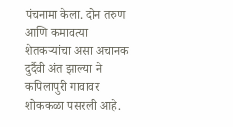पंचनामा केला. दोन तरुण आणि कमावत्या शेतकऱ्यांचा असा अचानक दुर्दैवी अंत झाल्या ने कपिलापुरी गावावर शोककळा पसरली आहे.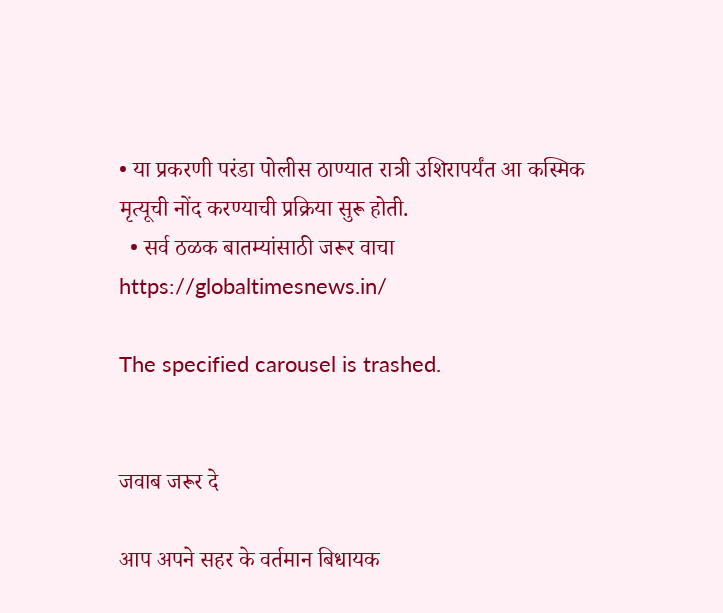• या प्रकरणी परंडा पोलीस ठाण्यात रात्री उशिरापर्यंत आ कस्मिक मृत्यूची नोंद करण्याची प्रक्रिया सुरू होती.
  • सर्व ठळक बातम्यांसाठी जरूर वाचा https://globaltimesnews.in/

The specified carousel is trashed.


जवाब जरूर दे

आप अपने सहर के वर्तमान बिधायक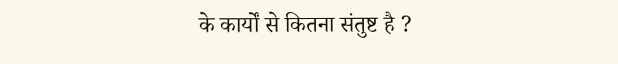के कार्यों से कितना संतुष्ट है ?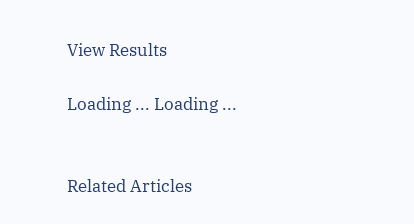View Results

Loading ... Loading ...


Related Articles